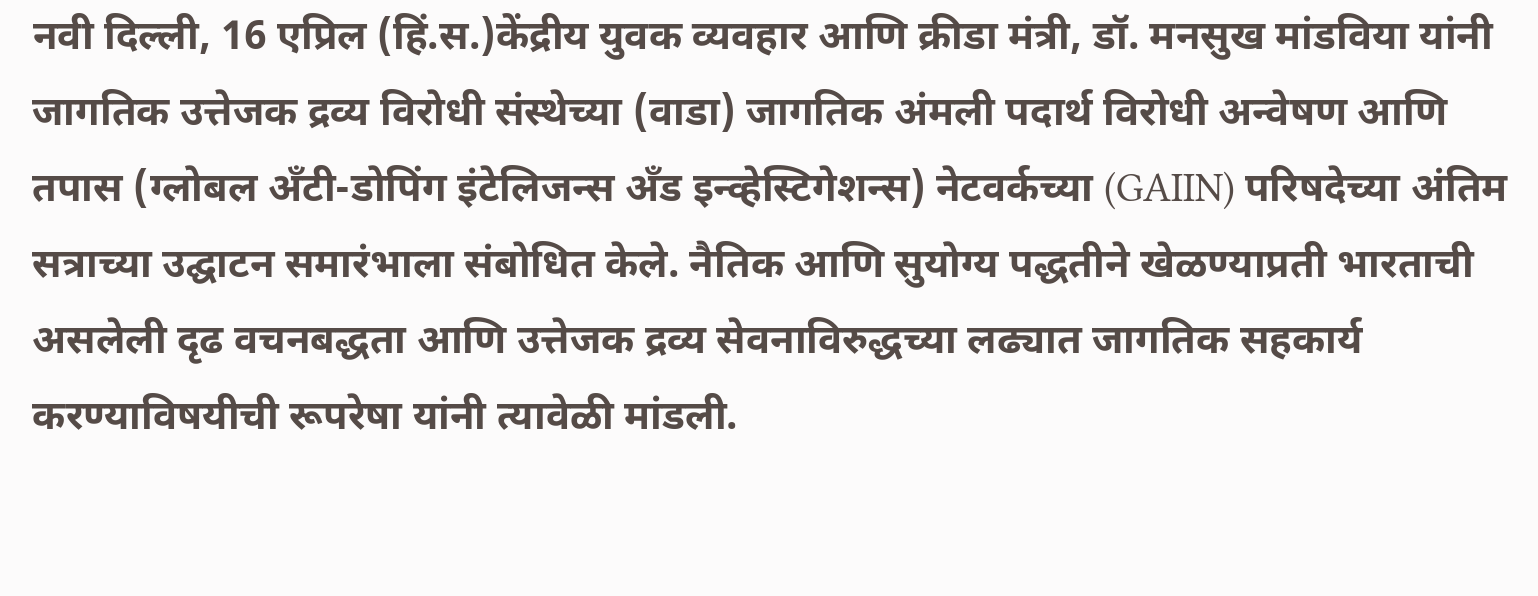नवी दिल्ली, 16 एप्रिल (हिं.स.)केंद्रीय युवक व्यवहार आणि क्रीडा मंत्री, डॉ. मनसुख मांडविया यांनी जागतिक उत्तेजक द्रव्य विरोधी संस्थेच्या (वाडा) जागतिक अंमली पदार्थ विरोधी अन्वेषण आणि तपास (ग्लोबल अँटी-डोपिंग इंटेलिजन्स अँड इन्व्हेस्टिगेशन्स) नेटवर्कच्या (GAIIN) परिषदेच्या अंतिम सत्राच्या उद्घाटन समारंभाला संबोधित केले. नैतिक आणि सुयोग्य पद्धतीने खेळण्याप्रती भारताची असलेली दृढ वचनबद्धता आणि उत्तेजक द्रव्य सेवनाविरुद्धच्या लढ्यात जागतिक सहकार्य करण्याविषयीची रूपरेषा यांनी त्यावेळी मांडली.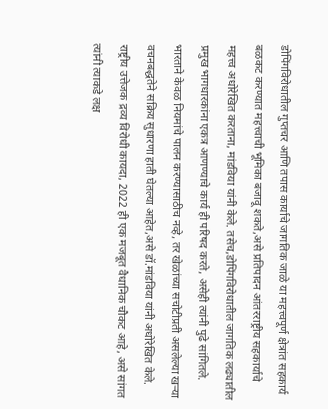डोपिंगविरोधातील गुप्तचर आणि तपास कार्याचे जागतिक जाळे या महत्त्वपूर्ण क्षेत्रांत सहकार्य बळकट करण्यात महत्त्वाची भूमिका बजावू शकते,असे प्रतिपादन आंतरराष्ट्रीय सहकार्याचे महत्त्व अधोरेखित करताना, मांडविया यांनी केले. तसेच,डोपिंगविरोधातील जागतिक लढ्यातील प्रमुख भागधारकांना एकत्र आणण्याचे कार्य ही परिषद करते, असेही त्यांनी पुढे सांगितले.
भारताने केवळ नियमांचे पालन करण्यासाठीच नव्हे, तर खेळांच्या सचोटीप्रती असलेल्या खऱ्या वचनबद्धतेने सक्रिय सुधारणा हाती घेतल्या आहेत,असे डॉ.मांडविया यांनी अधोरेखित केले.
राष्ट्रीय उत्तेजक द्रव्य विरोधी कायदा, 2022 ही एक मजबूत वैधानिक चौकट आहे, असे सांगत त्यांनी त्याकडे लक्ष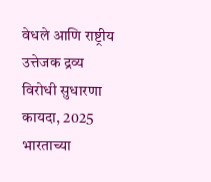वेधले आणि राष्ट्रीय उत्तेजक द्रव्य विरोधी सुधारणा कायदा, 2025 भारताच्या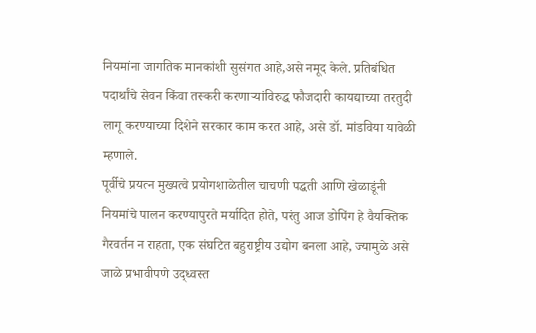नियमांना जागतिक मानकांशी सुसंगत आहे,असे नमूद केले. प्रतिबंधित पदार्थांचे सेवन किंवा तस्करी करणाऱ्यांविरुद्ध फौजदारी कायद्याच्या तरतुदी लागू करण्याच्या दिशेने सरकार काम करत आहे, असे डॉ. मांडविया यावेळी म्हणाले.
पूर्वीचे प्रयत्न मुख्यत्वे प्रयोगशाळेतील चाचणी पद्धती आणि खेळाडूंनी नियमांचे पालन करण्यापुरते मर्यादित होते, परंतु आज डोपिंग हे वैयक्तिक गैरवर्तन न राहता, एक संघटित बहुराष्ट्रीय उद्योग बनला आहे, ज्यामुळे असे जाळे प्रभावीपणे उद्ध्वस्त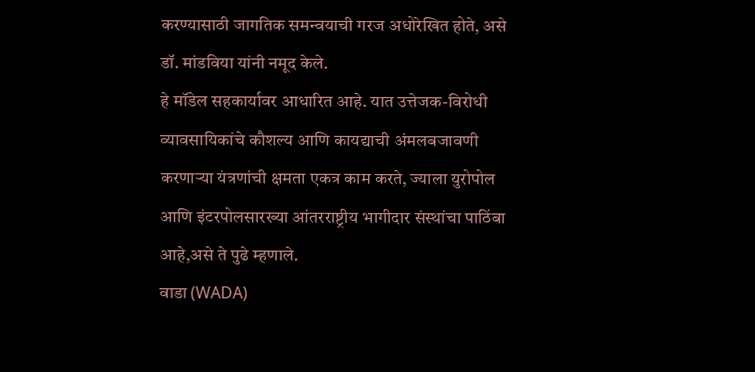करण्यासाठी जागतिक समन्वयाची गरज अधोरेखित होते, असे डॉ. मांडविया यांनी नमूद केले.
हे मॉडेल सहकार्यावर आधारित आहे. यात उत्तेजक-विरोधी व्यावसायिकांचे कौशल्य आणि कायद्याची अंमलबजावणी करणाऱ्या यंत्रणांची क्षमता एकत्र काम करते, ज्याला युरोपोल आणि इंटरपोलसारख्या आंतरराष्ट्रीय भागीदार संस्थांचा पाठिंबा आहे,असे ते पुढे म्हणाले.
वाडा (WADA)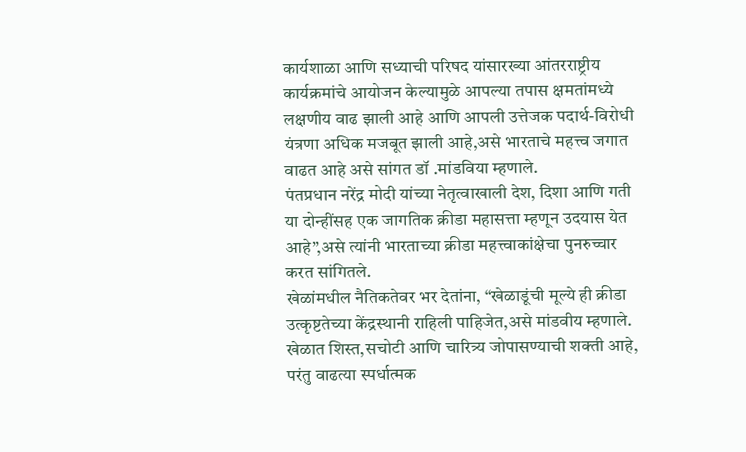कार्यशाळा आणि सध्याची परिषद यांसारख्या आंतरराष्ट्रीय कार्यक्रमांचे आयोजन केल्यामुळे आपल्या तपास क्षमतांमध्ये लक्षणीय वाढ झाली आहे आणि आपली उत्तेजक पदार्थ-विरोधी यंत्रणा अधिक मजबूत झाली आहे,असे भारताचे महत्त्व जगात वाढत आहे असे सांगत डॉ .मांडविया म्हणाले.
पंतप्रधान नरेंद्र मोदी यांच्या नेतृत्वाखाली देश, दिशा आणि गती या दोन्हींसह एक जागतिक क्रीडा महासत्ता म्हणून उदयास येत आहे”,असे त्यांनी भारताच्या क्रीडा महत्त्वाकांक्षेचा पुनरुच्चार करत सांगितले.
खेळांमधील नैतिकतेवर भर देतांना, “खेळाडूंची मूल्ये ही क्रीडा उत्कृष्टतेच्या केंद्रस्थानी राहिली पाहिजेत,असे मांडवीय म्हणाले. खेळात शिस्त,सचोटी आणि चारित्र्य जोपासण्याची शक्ती आहे, परंतु वाढत्या स्पर्धात्मक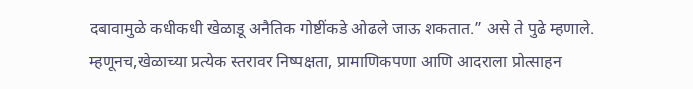दबावामुळे कधीकधी खेळाडू अनैतिक गोष्टींकडे ओढले जाऊ शकतात.” असे ते पुढे म्हणाले. म्हणूनच,खेळाच्या प्रत्येक स्तरावर निष्पक्षता, प्रामाणिकपणा आणि आदराला प्रोत्साहन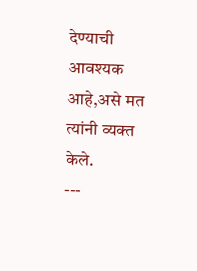देण्याची आवश्यक आहे,असे मत त्यांनी व्यक्त केले.
---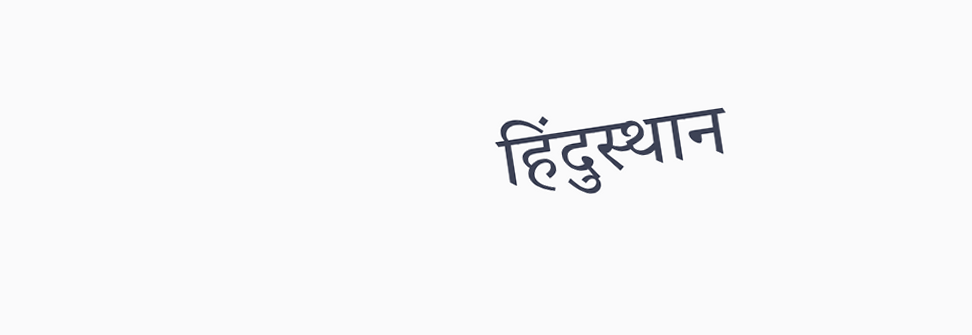हिंदुस्थान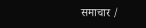समाचार /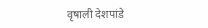वृषाली देशपांडे